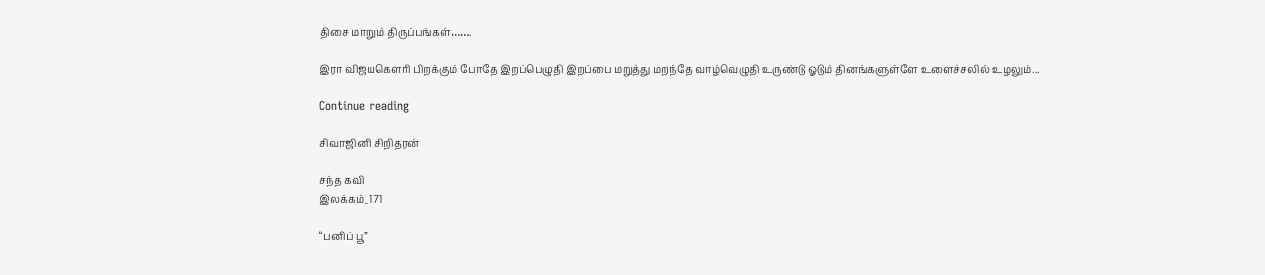திசை மாறும் திருப்பங்கள்…….

இரா விஜயகௌரி பிறக்கும் போதே இறப்பெழுதி இறப்பை மறுத்து மறந்தே வாழ்வெழுதி உருண்டு ஓடும் தினங்களுள்ளே உளைச்சலில் உழலும்...

Continue reading

சிவாஜினி சிறிதரன்

சந்த கவி
இலக்கம்_171

“பனிப் பூ”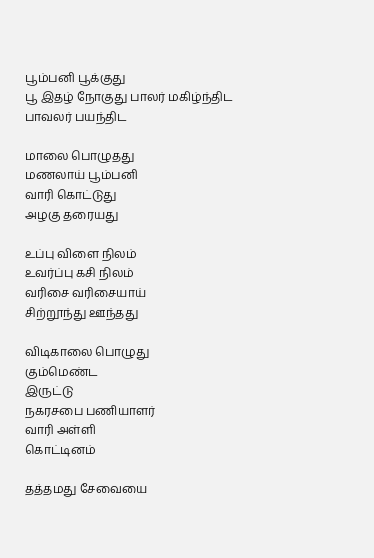பூம்பனி பூக்குது
பூ இதழ் நோகுது பாலர் மகிழ்ந்திட
பாவலர் பயந்திட

மாலை பொழுதது
மணலாய் பூம்பனி
வாரி கொட்டுது
அழகு தரையது

உப்பு விளை நிலம்
உவர்ப்பு கசி நிலம்
வரிசை வரிசையாய்
சிற்றூந்து ஊந்தது

விடிகாலை பொழுது
கும்மெண்ட
இருட்டு
நகரசபை பணியாளர்
வாரி அள்ளி
கொட்டினம்

தத்தமது சேவையை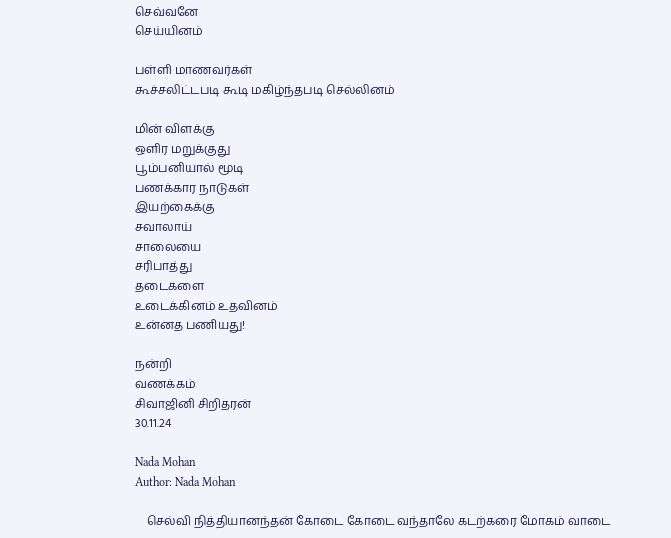செவ்வனே
செய்யினம்

பள்ளி மாணவர்கள்
கூச்சலிட்டபடி கூடி மகிழ்ந்தபடி செல்லினம்

மின் விளக்கு
ஒளிர மறுக்குது
பூம்பனியால் மூடி
பணக்கார நாடுகள்
இயற்கைக்கு
சவாலாய்
சாலையை
சரிபாத்து
தடைகளை
உடைக்கினம் உதவினம்
உன்னத பணியது!

நன்றி
வணக்கம்
சிவாஜினி சிறிதரன்
30.11.24

Nada Mohan
Author: Nada Mohan

    செல்வி நித்தியானந்தன் கோடை கோடை வந்தாலே கடற்கரை மோகம் வாடை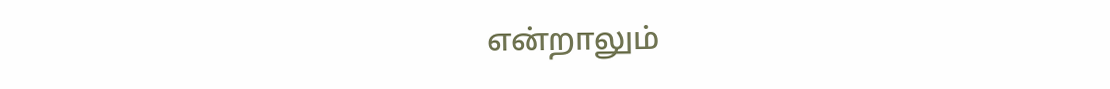என்றாலும்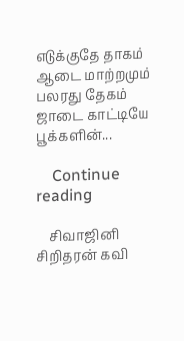எடுக்குதே தாகம் ஆடை மாற்றமும் பலரது தேகம் ஜாடை காட்டியே பூக்களின்...

    Continue reading

    சிவாஜினி சிறிதரன் கவி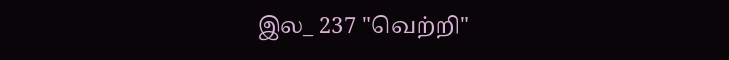இல_ 237 "வெற்றி"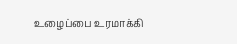உழைப்பை உரமாக்கி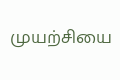முயற்சியை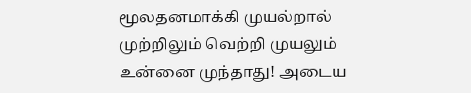மூலதனமாக்கி முயல்றால் முற்றிலும் வெற்றி முயலும் உன்னை முந்தாது! அடைய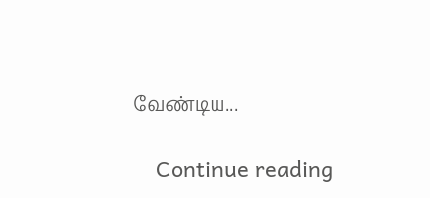வேண்டிய...

    Continue reading